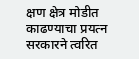क्षण क्षेत्र मोडीत काढण्याचा प्रयत्न सरकारने त्वरित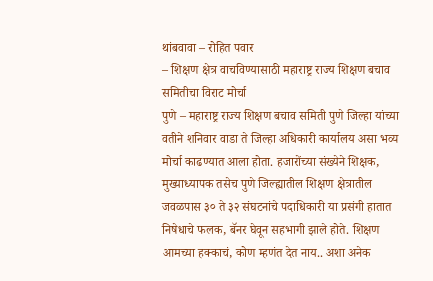थांबवावा – रोहित पवार
– शिक्षण क्षेत्र वाचविण्यासाठी महाराष्ट्र राज्य शिक्षण बचाव समितीचा विराट मोर्चा
पुणे – महाराष्ट्र राज्य शिक्षण बचाव समिती पुणे जिल्हा यांच्या वतीने शनिवार वाडा ते जिल्हा अधिकारी कार्यालय असा भव्य मोर्चा काढण्यात आला होता. हजारोंच्या संख्येने शिक्षक, मुख्याध्यापक तसेच पुणे जिल्ह्यातील शिक्षण क्षेत्रातील जवळपास ३० ते ३२ संघटनांचे पदाधिकारी या प्रसंगी हातात निषेधाचे फलक, बॅनर घेवून सहभागी झाले होते. शिक्षण आमच्या हक्काचं, कोण म्हणंत देत नाय.. अशा अनेक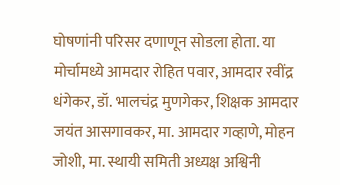घोषणांनी परिसर दणाणून सोडला होता. या मोर्चामध्ये आमदार रोहित पवार, आमदार रवींद्र धंगेकर, डॉ. भालचंद्र मुणगेकर, शिक्षक आमदार जयंत आसगावकर, मा. आमदार गव्हाणे, मोहन जोशी, मा. स्थायी समिती अध्यक्ष अश्विनी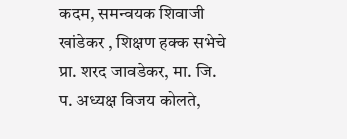कदम, समन्वयक शिवाजी खांडेकर , शिक्षण हक्क सभेचे प्रा. शरद जावडेकर, मा. जि. प. अध्यक्ष विजय कोलते,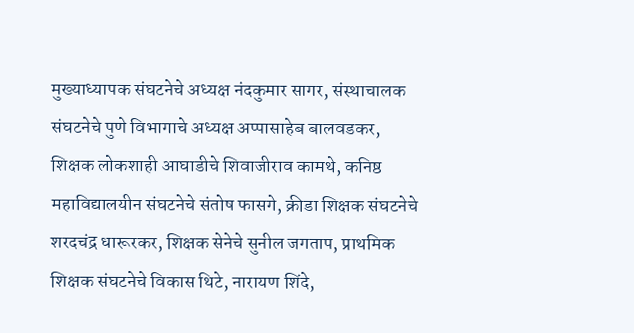मुख्याध्यापक संघटनेचे अध्यक्ष नंदकुमार सागर, संस्थाचालक संघटनेचे पुणे विभागाचे अध्यक्ष अप्पासाहेब बालवडकर, शिक्षक लोकशाही आघाडीचे शिवाजीराव कामथे, कनिष्ठ महाविद्यालयीन संघटनेचे संतोष फासगे, क्रीडा शिक्षक संघटनेचे शरदचंद्र धारूरकर, शिक्षक सेनेचे सुनील जगताप, प्राथमिक शिक्षक संघटनेचे विकास थिटे, नारायण शिंदे,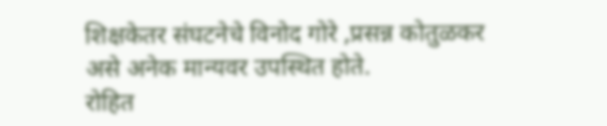शिक्षकेतर संघटनेचे विनोद गोरे ,प्रसन्न कोतुळकर असे अनेक मान्यवर उपस्थित होते.
रोहित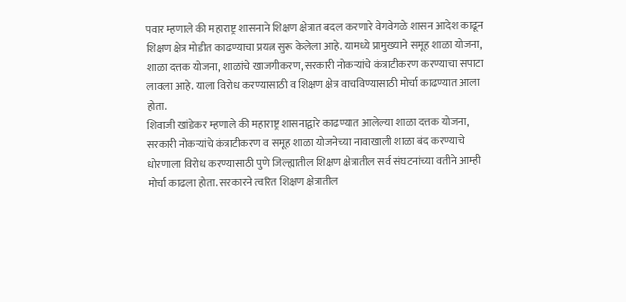पवार म्हणाले की महाराष्ट्र शासनाने शिक्षण क्षेत्रात बदल करणारे वेगवेगळे शासन आदेश काढून शिक्षण क्षेत्र मोडीत काढण्याचा प्रयत्न सुरू केलेला आहे. यामध्ये प्रामुख्याने समूह शाळा योजना, शाळा दत्तक योजना, शाळांचे खाजगीकरण, सरकारी नोकऱ्यांचे कंत्राटीकरण करण्याचा सपाटा लावला आहे. याला विरोध करण्यासाठी व शिक्षण क्षेत्र वाचविण्यासाठी मोर्चा काढण्यात आला होता.
शिवाजी खांडेकर म्हणाले की महाराष्ट्र शासनाद्वारे काढण्यात आलेल्या शाळा दत्तक योजना, सरकारी नोकऱ्यांचे कंत्राटीकरण व समूह शाळा योजनेच्या नावाखाली शाळा बंद करण्याचे धोरणाला विरोध करण्यासाठी पुणे जिल्ह्यातील शिक्षण क्षेत्रातील सर्व संघटनांच्या वतीने आम्ही मोर्चा काढला होता. सरकारने त्वरित शिक्षण क्षेत्रातील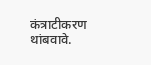कंत्राटीकरण थांबवावे.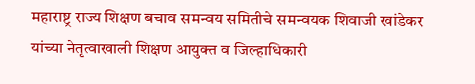महाराष्ट्र राज्य शिक्षण बचाव समन्वय समितीचे समन्वयक शिवाजी खांडेकर यांच्या नेतृत्वाखाली शिक्षण आयुक्त व जिल्हाधिकारी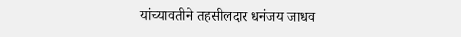यांच्यावतीने तहसीलदार धनंजय जाधव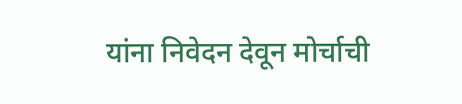यांना निवेदन देवून मोर्चाची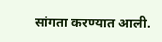सांगता करण्यात आली.